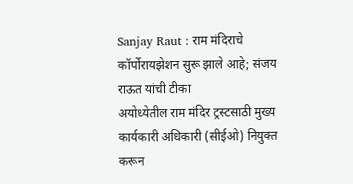Sanjay Raut : राम मंदिराचे कॉर्पोरायझेशन सुरू झाले आहे; संजय राऊत यांची टीका
अयोध्येतील राम मंदिर ट्रस्टसाठी मुख्य कार्यकारी अधिकारी (सीईओ) नियुक्त करून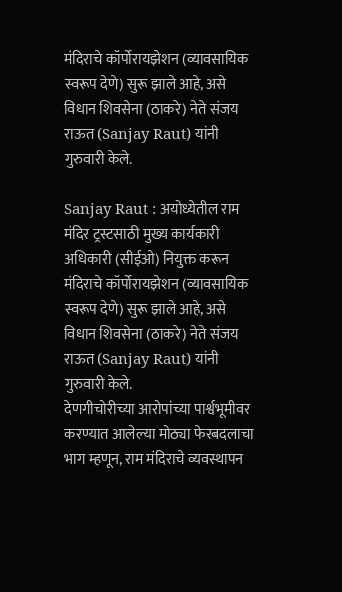मंदिराचे कॉर्पोरायझेशन (व्यावसायिक स्वरूप देणे) सुरू झाले आहे, असे विधान शिवसेना (ठाकरे) नेते संजय राऊत (Sanjay Raut) यांनी गुरुवारी केले.

Sanjay Raut : अयोध्येतील राम मंदिर ट्रस्टसाठी मुख्य कार्यकारी अधिकारी (सीईओ) नियुक्त करून मंदिराचे कॉर्पोरायझेशन (व्यावसायिक स्वरूप देणे) सुरू झाले आहे, असे विधान शिवसेना (ठाकरे) नेते संजय राऊत (Sanjay Raut) यांनी गुरुवारी केले.
देणगीचोरीच्या आरोपांच्या पार्श्वभूमीवर करण्यात आलेल्या मोठ्या फेरबदलाचा भाग म्हणून, राम मंदिराचे व्यवस्थापन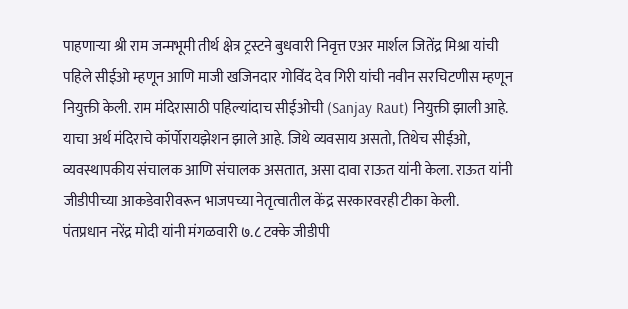पाहणाऱ्या श्री राम जन्मभूमी तीर्थ क्षेत्र ट्रस्टने बुधवारी निवृत्त एअर मार्शल जितेंद्र मिश्रा यांची पहिले सीईओ म्हणून आणि माजी खजिनदार गोविंद देव गिरी यांची नवीन सरचिटणीस म्हणून नियुक्ती केली. राम मंदिरासाठी पहिल्यांदाच सीईओची (Sanjay Raut) नियुक्ती झाली आहे.
याचा अर्थ मंदिराचे कॉर्पोरायझेशन झाले आहे. जिथे व्यवसाय असतो, तिथेच सीईओ, व्यवस्थापकीय संचालक आणि संचालक असतात, असा दावा राऊत यांनी केला. राऊत यांनी जीडीपीच्या आकडेवारीवरून भाजपच्या नेतृत्वातील केंद्र सरकारवरही टीका केली.
पंतप्रधान नरेंद्र मोदी यांनी मंगळवारी ७.८ टक्के जीडीपी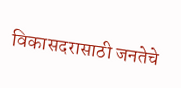विकासदरासाठी जनतेचे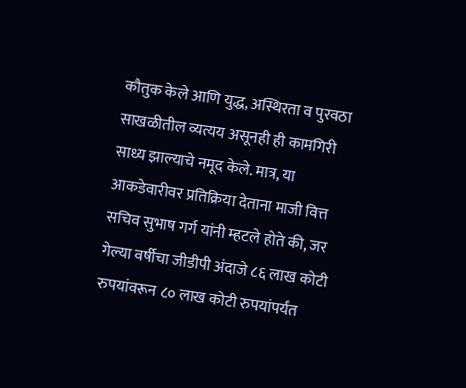कौतुक केले आणि युद्ध, अस्थिरता व पुरवठा साखळीतील व्यत्यय असूनही ही कामगिरी साध्य झाल्याचे नमूद केले. मात्र, या आकडेवारीवर प्रतिक्रिया देताना माजी वित्त सचिव सुभाष गर्ग यांनी म्हटले होते की, जर गेल्या वर्षीचा जीडीपी अंदाजे ८६ लाख कोटी रुपयांवरून ८० लाख कोटी रुपयांपर्यंत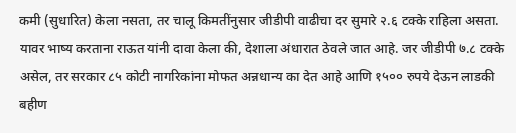कमी (सुधारित) केला नसता, तर चालू किमतींनुसार जीडीपी वाढीचा दर सुमारे २.६ टक्के राहिला असता.
यावर भाष्य करताना राऊत यांनी दावा केला की, देशाला अंधारात ठेवले जात आहे. जर जीडीपी ७.८ टक्के असेल, तर सरकार ८५ कोटी नागरिकांना मोफत अन्नधान्य का देत आहे आणि १५०० रुपये देऊन लाडकी बहीण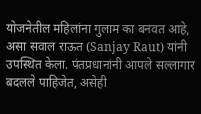योजनेतील महिलांना गुलाम का बनवत आहे, असा सवाल राऊत (Sanjay Raut) यांनी उपस्थित केला. पंतप्रधानांनी आपले सल्लागार बदलले पाहिजेत, असेही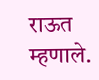राऊत म्हणाले.